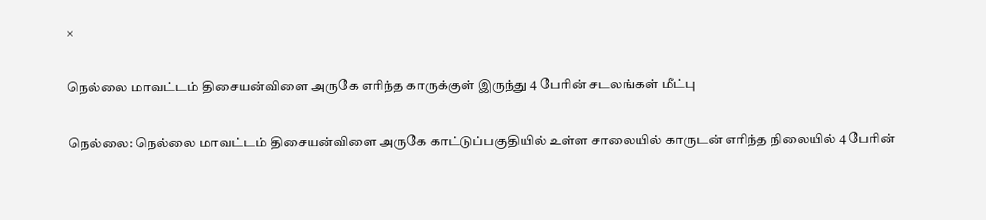×

நெல்லை மாவட்டம் திசையன்விளை அருகே எரிந்த காருக்குள் இருந்து 4 பேரின் சடலங்கள் மீட்பு

நெல்லை: நெல்லை மாவட்டம் திசையன்விளை அருகே காட்டுப்பகுதியில் உள்ள சாலையில் காருடன் எரிந்த நிலையில் 4 பேரின்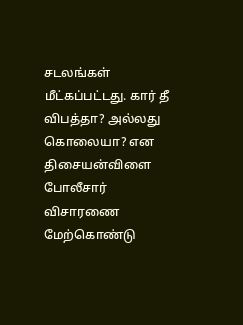சடலங்கள் மீட்கப்பட்டது. கார் தீ விபத்தா? அல்லது கொலையா? என திசையன்விளை போலீசார் விசாரணை மேற்கொண்டு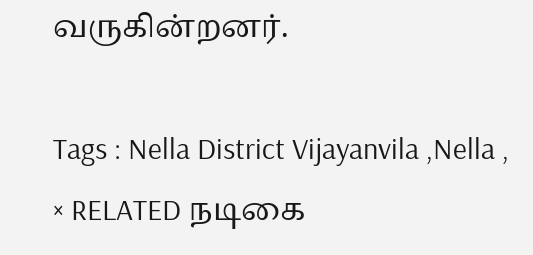வருகின்றனர்.

Tags : Nella District Vijayanvila ,Nella ,
× RELATED நடிகை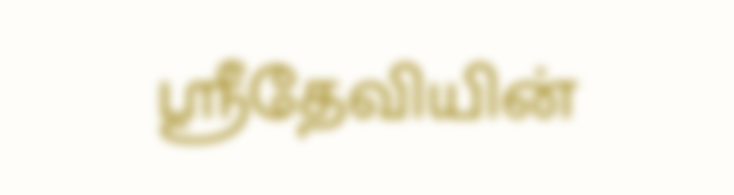ஸ்ரீதேவியின்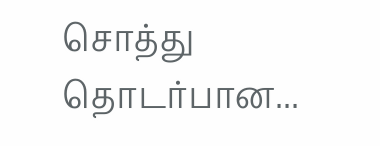சொத்து தொடர்பான...